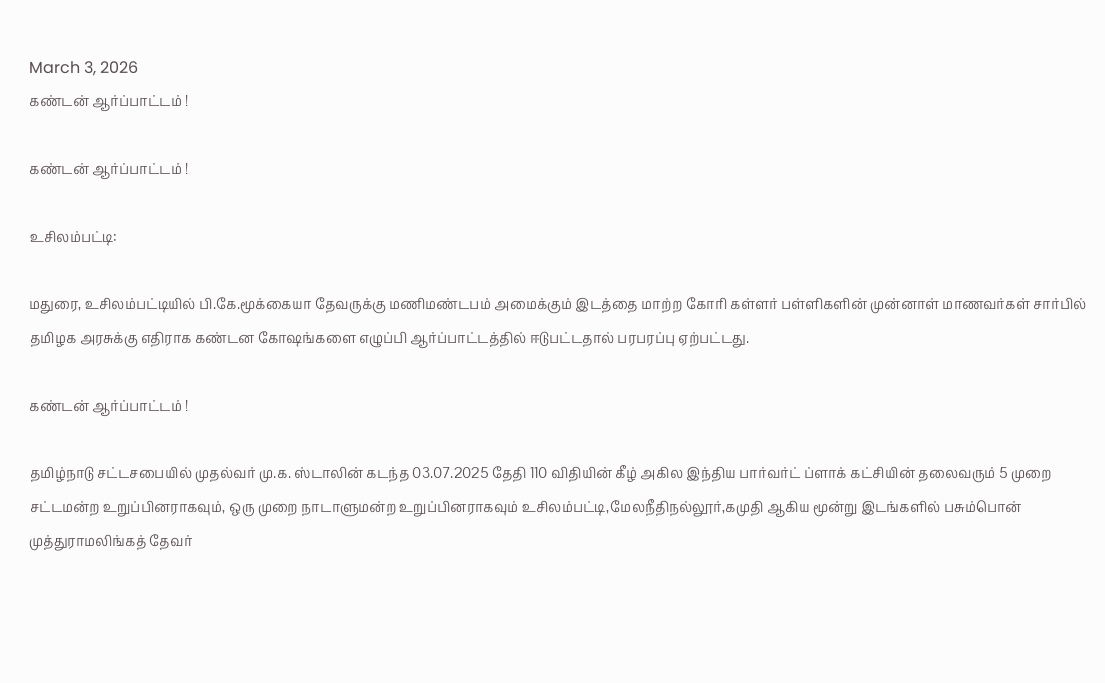March 3, 2026
கண்டன் ஆர்ப்பாட்டம் !

கண்டன் ஆர்ப்பாட்டம் !

உசிலம்பட்டி:

மதுரை, உசிலம்பட்டியில் பி.கே.மூக்கையா தேவருக்கு மணிமண்டபம் அமைக்கும் இடத்தை மாற்ற கோரி கள்ளர் பள்ளிகளின் முன்னாள் மாணவர்கள் சார்பில் தமிழக அரசுக்கு எதிராக கண்டன கோஷங்களை எழுப்பி ஆர்ப்பாட்டத்தில் ஈடுபட்டதால் பரபரப்பு ஏற்பட்டது.

கண்டன் ஆர்ப்பாட்டம் !

தமிழ்நாடு சட்டசபையில் முதல்வர் மு.க. ஸ்டாலின் கடந்த 03.07.2025 தேதி 110 விதியின் கீழ் அகில இந்திய பார்வர்ட் ப்ளாக் கட்சியின் தலைவரும் 5 முறை சட்டமன்ற உறுப்பினராகவும், ஒரு முறை நாடாளுமன்ற உறுப்பினராகவும் உசிலம்பட்டி,மேலநீதிநல்லூர்,கமுதி ஆகிய மூன்று இடங்களில் பசும்பொன் முத்துராமலிங்கத் தேவர்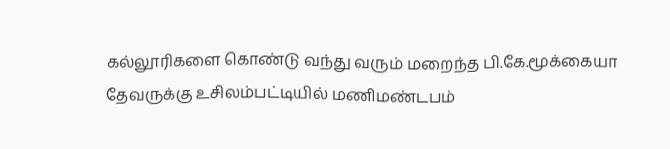கல்லூரிகளை கொண்டு வந்து வரும் மறைந்த பி.கே.மூக்கையா தேவருக்கு உசிலம்பட்டியில் மணிமண்டபம்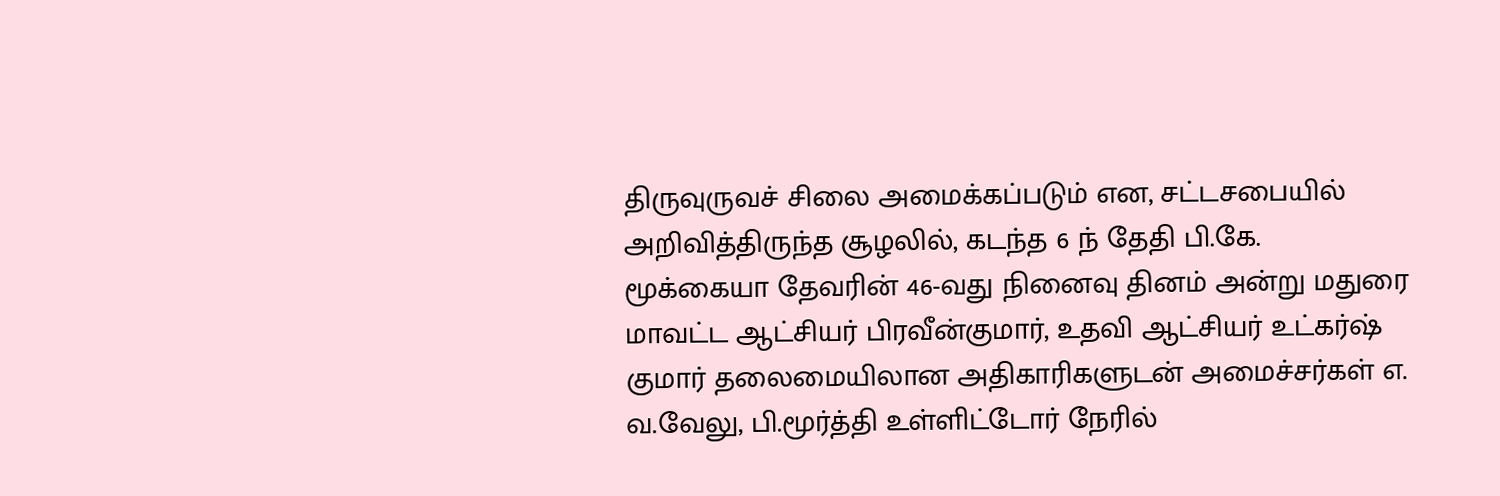திருவுருவச் சிலை அமைக்கப்படும் என, சட்டசபையில் அறிவித்திருந்த சூழலில், கடந்த 6 ந் தேதி பி.கே. மூக்கையா தேவரின் 46-வது நினைவு தினம் அன்று மதுரை மாவட்ட ஆட்சியர் பிரவீன்குமார், உதவி ஆட்சியர் உட்கர்ஷ் குமார் தலைமையிலான அதிகாரிகளுடன் அமைச்சர்கள் எ. வ.வேலு, பி.மூர்த்தி உள்ளிட்டோர் நேரில்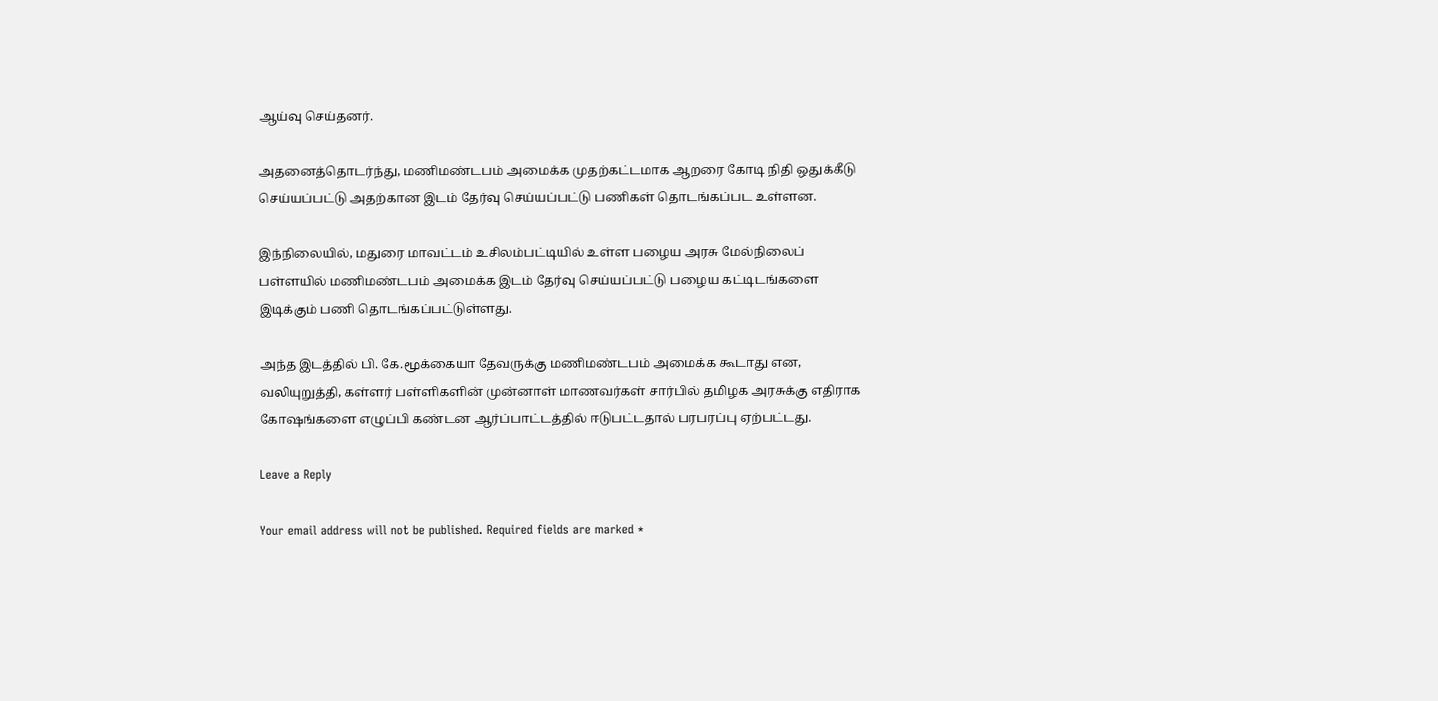ஆய்வு செய்தனர்.

அதனைத்தொடர்ந்து, மணிமண்டபம் அமைக்க முதற்கட்டமாக ஆறரை கோடி நிதி ஒதுக்கீடு செய்யப்பட்டு அதற்கான இடம் தேர்வு செய்யப்பட்டு பணிகள் தொடங்கப்பட உள்ளன.

இந்நிலையில், மதுரை மாவட்டம் உசிலம்பட்டியில் உள்ள பழைய அரசு மேல்நிலைப்
பள்ளயில் மணிமண்டபம் அமைக்க இடம் தேர்வு செய்யப்பட்டு பழைய கட்டிடங்களை
இடிக்கும் பணி தொடங்கப்பட்டுள்ளது.

அந்த இடத்தில் பி. கே.மூக்கையா தேவருக்கு மணிமண்டபம் அமைக்க கூடாது என,
வலியுறுத்தி, கள்ளர் பள்ளிகளின் முன்னாள் மாணவர்கள் சார்பில் தமிழக அரசுக்கு எதிராக கோஷங்களை எழுப்பி கண்டன ஆர்ப்பாட்டத்தில் ஈடுபட்டதால் பரபரப்பு ஏற்பட்டது.

Leave a Reply

Your email address will not be published. Required fields are marked *